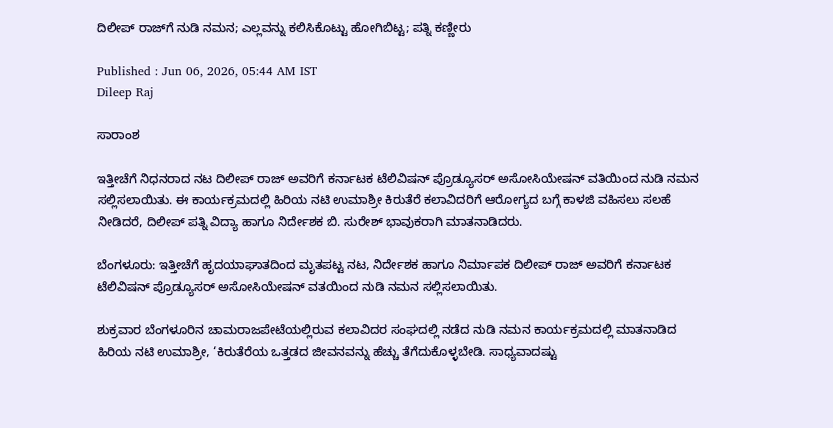ದಿಲೀಪ್ ರಾಜ್‌ಗೆ ನುಡಿ ನಮನ; ಎಲ್ಲವನ್ನು ಕಲಿಸಿಕೊಟ್ಟು ಹೋಗಿಬಿಟ್ಟ; ಪತ್ನಿ ಕಣ್ಣೀರು

Published : Jun 06, 2026, 05:44 AM IST
Dileep Raj

ಸಾರಾಂಶ

ಇತ್ತೀಚೆಗೆ ನಿಧನರಾದ ನಟ ದಿಲೀಪ್ ರಾಜ್ ಅವರಿಗೆ ಕರ್ನಾಟಕ ಟೆಲಿವಿಷನ್ ಪ್ರೊಡ್ಯೂಸರ್ ಅಸೋಸಿಯೇಷನ್ ವತಿಯಿಂದ ನುಡಿ ನಮನ ಸಲ್ಲಿಸಲಾಯಿತು. ಈ ಕಾರ್ಯಕ್ರಮದಲ್ಲಿ ಹಿರಿಯ ನಟಿ ಉಮಾಶ್ರೀ ಕಿರುತೆರೆ ಕಲಾವಿದರಿಗೆ ಆರೋಗ್ಯದ ಬಗ್ಗೆ ಕಾಳಜಿ ವಹಿಸಲು ಸಲಹೆ ನೀಡಿದರೆ, ದಿಲೀಪ್ ಪತ್ನಿ ವಿದ್ಯಾ ಹಾಗೂ ನಿರ್ದೇಶಕ ಬಿ. ಸುರೇಶ್ ಭಾವುಕರಾಗಿ ಮಾತನಾಡಿದರು.

ಬೆಂಗಳೂರು: ಇತ್ತೀಚೆಗೆ ಹೃದಯಾಘಾತದಿಂದ ಮೃತಪಟ್ಟ ನಟ, ನಿರ್ದೇಶಕ ಹಾಗೂ ನಿರ್ಮಾಪಕ ದಿಲೀಪ್‌ ರಾಜ್‌ ಅವರಿಗೆ ಕರ್ನಾಟಕ ಟೆಲಿವಿಷನ್‌ ಪ್ರೊಡ್ಯೂಸರ್‌ ಅಸೋಸಿಯೇಷನ್‌ ವತಯಿಂದ ನುಡಿ ನಮನ ಸಲ್ಲಿಸಲಾಯಿತು.

ಶುಕ್ರವಾರ ಬೆಂಗಳೂರಿನ ಚಾಮರಾಜಪೇಟೆಯಲ್ಲಿರುವ ಕಲಾವಿದರ ಸಂಘದಲ್ಲಿ ನಡೆದ ನುಡಿ ನಮನ ಕಾರ್ಯಕ್ರಮದಲ್ಲಿ ಮಾತನಾಡಿದ ಹಿರಿಯ ನಟಿ ಉಮಾಶ್ರೀ, ‘ಕಿರುತೆರೆಯ ಒತ್ತಡದ ಜೀವನವನ್ನು ಹೆಚ್ಚು ತೆಗೆದುಕೊಳ್ಳಬೇಡಿ. ಸಾಧ್ಯವಾದಷ್ಟು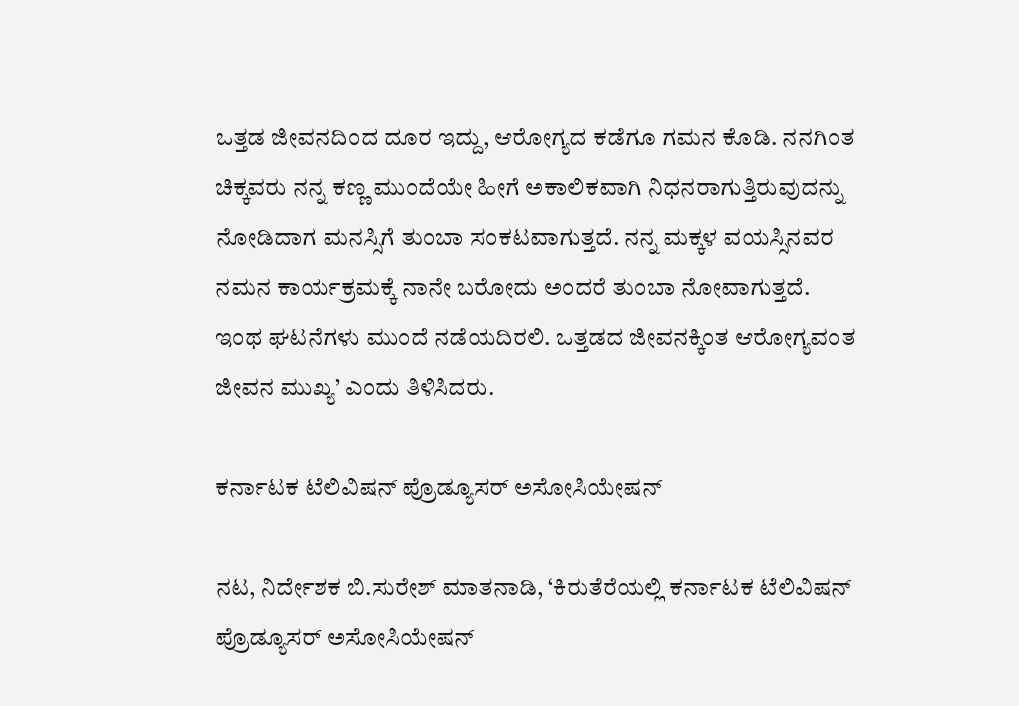ಒತ್ತಡ ಜೀವನದಿಂದ ದೂರ ಇದ್ದು, ಆರೋಗ್ಯದ ಕಡೆಗೂ ಗಮನ ಕೊಡಿ. ನನಗಿಂತ ಚಿಕ್ಕವರು ನನ್ನ ಕಣ್ಣ ಮುಂದೆಯೇ ಹೀಗೆ ಅಕಾಲಿಕವಾಗಿ ನಿಧನರಾಗುತ್ತಿರುವುದನ್ನು ನೋಡಿದಾಗ ಮನಸ್ಸಿಗೆ ತುಂಬಾ ಸಂಕಟವಾಗುತ್ತದೆ. ನನ್ನ ಮಕ್ಕಳ ವಯಸ್ಸಿನವರ ನಮನ ಕಾರ್ಯಕ್ರಮಕ್ಕೆ ನಾನೇ ಬರೋದು ಅಂದರೆ ತುಂಬಾ ನೋವಾಗುತ್ತದೆ. ಇಂಥ ಘಟನೆಗಳು ಮುಂದೆ ನಡೆಯದಿರಲಿ. ಒತ್ತಡದ ಜೀವನಕ್ಕಿಂತ ಆರೋಗ್ಯವಂತ ಜೀವನ ಮುಖ್ಯ’ ಎಂದು ತಿಳಿಸಿದರು.

ಕರ್ನಾಟಕ ಟೆಲಿವಿಷನ್‌ ಪ್ರೊಡ್ಯೂಸರ್‌ ಅಸೋಸಿಯೇಷನ್‌

ನಟ, ನಿರ್ದೇಶಕ ಬಿ.ಸುರೇಶ್‌ ಮಾತನಾಡಿ, ‘ಕಿರುತೆರೆಯಲ್ಲಿ ಕರ್ನಾಟಕ ಟೆಲಿವಿಷನ್‌ ಪ್ರೊಡ್ಯೂಸರ್‌ ಅಸೋಸಿಯೇಷನ್‌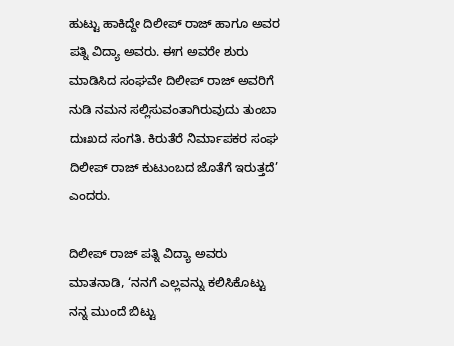ಹುಟ್ಟು ಹಾಕಿದ್ದೇ ದಿಲೀಪ್‌ ರಾಜ್‌ ಹಾಗೂ ಅವರ ಪತ್ನಿ ವಿದ್ಯಾ ಅವರು. ಈಗ ಅವರೇ ಶುರು ಮಾಡಿಸಿದ ಸಂಘವೇ ದಿಲೀಪ್‌ ರಾಜ್‌ ಅವರಿಗೆ ನುಡಿ ನಮನ ಸಲ್ಲಿಸುವಂತಾಗಿರುವುದು ತುಂಬಾ ದುಃಖದ ಸಂಗತಿ. ಕಿರುತೆರೆ ನಿರ್ಮಾಪಕರ ಸಂಘ ದಿಲೀಪ್‌ ರಾಜ್‌ ಕುಟುಂಬದ ಜೊತೆಗೆ ಇರುತ್ತದೆ’ ಎಂದರು.

ದಿಲೀಪ್‌ ರಾಜ್‌ ಪತ್ನಿ ವಿದ್ಯಾ ಅವರು ಮಾತನಾಡಿ, ‘ನನಗೆ ಎಲ್ಲವನ್ನು ಕಲಿಸಿಕೊಟ್ಟು ನನ್ನ ಮುಂದೆ ಬಿಟ್ಟು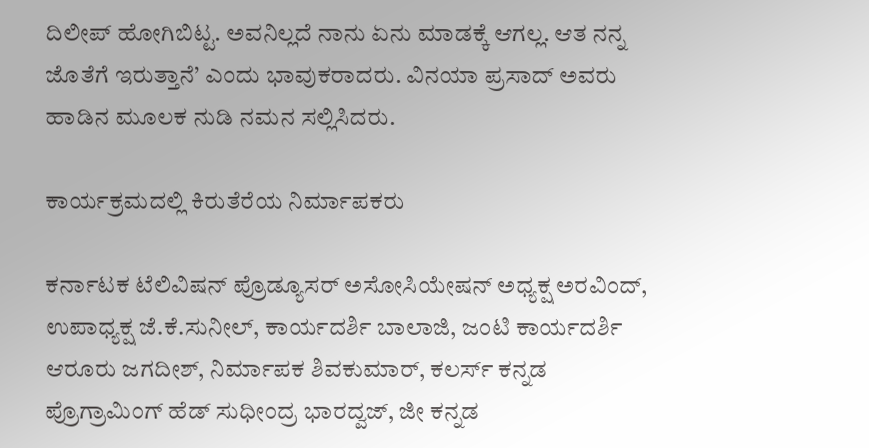ದಿಲೀಪ್‌ ಹೋಗಿಬಿಟ್ಟ. ಅವನಿಲ್ಲದೆ ನಾನು ಏನು ಮಾಡಕ್ಕೆ ಆಗಲ್ಲ. ಆತ ನನ್ನ ಜೊತೆಗೆ ಇರುತ್ತಾನೆ’ ಎಂದು ಭಾವುಕರಾದರು. ವಿನಯಾ ಪ್ರಸಾದ್‌ ಅವರು ಹಾಡಿನ ಮೂಲಕ ನುಡಿ ನಮನ ಸಲ್ಲಿಸಿದರು.

ಕಾರ್ಯಕ್ರಮದಲ್ಲಿ ಕಿರುತೆರೆಯ ನಿರ್ಮಾಪಕರು

ಕರ್ನಾಟಕ ಟೆಲಿವಿಷನ್‌ ಪ್ರೊಡ್ಯೂಸರ್‌ ಅಸೋಸಿಯೇಷನ್‌ ಅಧ್ಯಕ್ಷ ಅರವಿಂದ್‌, ಉಪಾಧ್ಯಕ್ಷ ಜೆ.ಕೆ.ಸುನೀಲ್‌, ಕಾರ್ಯದರ್ಶಿ ಬಾಲಾಜಿ, ಜಂಟಿ ಕಾರ್ಯದರ್ಶಿ ಆರೂರು ಜಗದೀಶ್‌, ನಿರ್ಮಾಪಕ ಶಿವಕುಮಾರ್‌, ಕಲರ್ಸ್‌ ಕನ್ನಡ ಪ್ರೊಗ್ರಾಮಿಂಗ್‌ ಹೆಡ್‌ ಸುಧೀಂದ್ರ ಭಾರದ್ವಜ್‌, ಜೀ ಕನ್ನಡ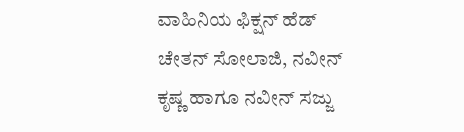ವಾಹಿನಿಯ ಫಿಕ್ಷನ್‌ ಹೆಡ್‌ ಚೇತನ್‌ ಸೋಲಾಜಿ, ನವೀನ್ ಕೃಷ್ಣ ಹಾಗೂ ನವೀನ್ ಸಜ್ಜು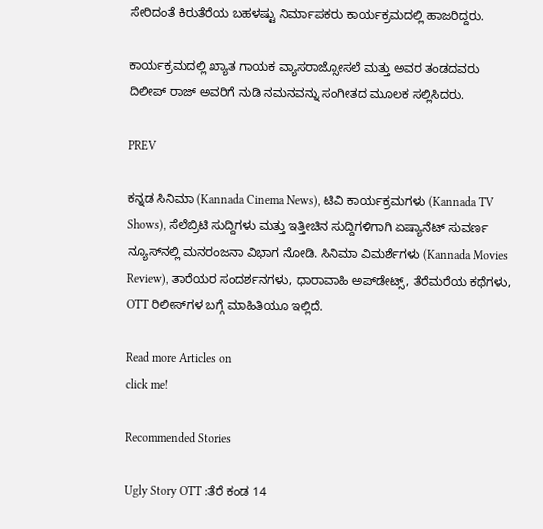ಸೇರಿದಂತೆ ಕಿರುತೆರೆಯ ಬಹಳಷ್ಟು ನಿರ್ಮಾಪಕರು ಕಾರ್ಯಕ್ರಮದಲ್ಲಿ ಹಾಜರಿದ್ದರು.

ಕಾರ್ಯಕ್ರಮದಲ್ಲಿ ಖ್ಯಾತ ಗಾಯಕ ವ್ಯಾಸರಾಜ್ಸೋಸಲೆ ಮತ್ತು ಅವರ ತಂಡದವರು ದಿಲೀಪ್ ರಾಜ್ ಅವರಿಗೆ ನುಡಿ ನಮನವನ್ನು ಸಂಗೀತದ ಮೂಲಕ ಸಲ್ಲಿಸಿದರು.

PREV

ಕನ್ನಡ ಸಿನಿಮಾ (Kannada Cinema News), ಟಿವಿ ಕಾರ್ಯಕ್ರಮಗಳು (Kannada TV Shows), ಸೆಲೆಬ್ರಿಟಿ ಸುದ್ದಿಗಳು ಮತ್ತು ಇತ್ತೀಚಿನ ಸುದ್ದಿಗಳಿಗಾಗಿ ಏಷ್ಯಾನೆಟ್ ಸುವರ್ಣ ನ್ಯೂಸ್‌ನಲ್ಲಿ ಮನರಂಜನಾ ವಿಭಾಗ ನೋಡಿ. ಸಿನಿಮಾ ವಿಮರ್ಶೆಗಳು (Kannada Movies Review), ತಾರೆಯರ ಸಂದರ್ಶನಗಳು, ಧಾರಾವಾಹಿ ಅಪ್‌ಡೇಟ್ಸ್‌, ತೆರೆಮರೆಯ ಕಥೆಗಳು, OTT ರಿಲೀಸ್‌ಗಳ ಬಗ್ಗೆ ಮಾಹಿತಿಯೂ ಇಲ್ಲಿದೆ.

Read more Articles on
click me!

Recommended Stories

Ugly Story OTT :ತೆರೆ ಕಂಡ 14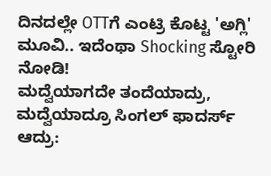ದಿನದಲ್ಲೇ OTTಗೆ ಎಂಟ್ರಿ ಕೊಟ್ಟ 'ಅಗ್ಲಿ' ಮೂವಿ.. ಇದೆಂಥಾ Shocking ಸ್ಟೋರಿ ನೋಡಿ!
ಮದ್ವೆಯಾಗದೇ ತಂದೆಯಾದ್ರು, ಮದ್ವೆಯಾದ್ರೂ ಸಿಂಗಲ್ ಫಾದರ್ಸ್ ಆದ್ರು: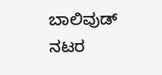ಬಾಲಿವುಡ್ ನಟರ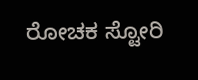ರೋಚಕ ಸ್ಟೋರಿ